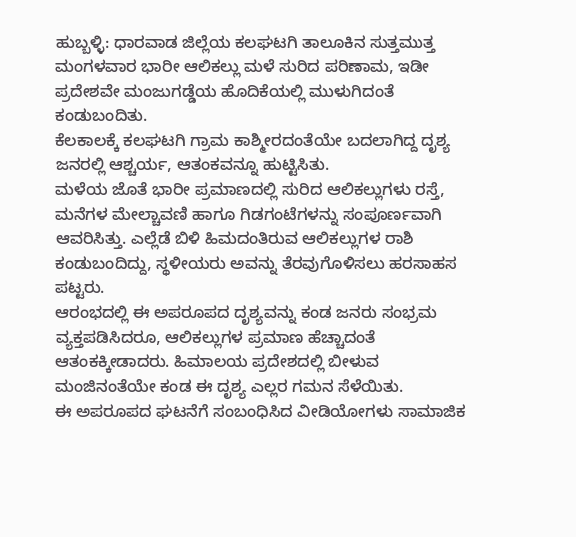ಹುಬ್ಬಳ್ಳಿ: ಧಾರವಾಡ ಜಿಲ್ಲೆಯ ಕಲಘಟಗಿ ತಾಲೂಕಿನ ಸುತ್ತಮುತ್ತ ಮಂಗಳವಾರ ಭಾರೀ ಆಲಿಕಲ್ಲು ಮಳೆ ಸುರಿದ ಪರಿಣಾಮ, ಇಡೀ ಪ್ರದೇಶವೇ ಮಂಜುಗಡ್ಡೆಯ ಹೊದಿಕೆಯಲ್ಲಿ ಮುಳುಗಿದಂತೆ ಕಂಡುಬಂದಿತು.
ಕೆಲಕಾಲಕ್ಕೆ ಕಲಘಟಗಿ ಗ್ರಾಮ ಕಾಶ್ಮೀರದಂತೆಯೇ ಬದಲಾಗಿದ್ದ ದೃಶ್ಯ ಜನರಲ್ಲಿ ಆಶ್ಚರ್ಯ, ಆತಂಕವನ್ನೂ ಹುಟ್ಟಿಸಿತು.
ಮಳೆಯ ಜೊತೆ ಭಾರೀ ಪ್ರಮಾಣದಲ್ಲಿ ಸುರಿದ ಆಲಿಕಲ್ಲುಗಳು ರಸ್ತೆ, ಮನೆಗಳ ಮೇಲ್ಚಾವಣಿ ಹಾಗೂ ಗಿಡಗಂಟೆಗಳನ್ನು ಸಂಪೂರ್ಣವಾಗಿ ಆವರಿಸಿತ್ತು. ಎಲ್ಲೆಡೆ ಬಿಳಿ ಹಿಮದಂತಿರುವ ಆಲಿಕಲ್ಲುಗಳ ರಾಶಿ ಕಂಡುಬಂದಿದ್ದು, ಸ್ಥಳೀಯರು ಅವನ್ನು ತೆರವುಗೊಳಿಸಲು ಹರಸಾಹಸ ಪಟ್ಟರು.
ಆರಂಭದಲ್ಲಿ ಈ ಅಪರೂಪದ ದೃಶ್ಯವನ್ನು ಕಂಡ ಜನರು ಸಂಭ್ರಮ ವ್ಯಕ್ತಪಡಿಸಿದರೂ, ಆಲಿಕಲ್ಲುಗಳ ಪ್ರಮಾಣ ಹೆಚ್ಚಾದಂತೆ ಆತಂಕಕ್ಕೀಡಾದರು. ಹಿಮಾಲಯ ಪ್ರದೇಶದಲ್ಲಿ ಬೀಳುವ ಮಂಜಿನಂತೆಯೇ ಕಂಡ ಈ ದೃಶ್ಯ ಎಲ್ಲರ ಗಮನ ಸೆಳೆಯಿತು.
ಈ ಅಪರೂಪದ ಘಟನೆಗೆ ಸಂಬಂಧಿಸಿದ ವೀಡಿಯೋಗಳು ಸಾಮಾಜಿಕ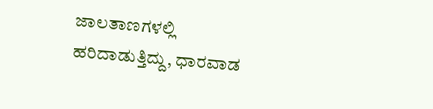ಜಾಲತಾಣಗಳಲ್ಲಿ ಹರಿದಾಡುತ್ತಿದ್ದು, ಧಾರವಾಡ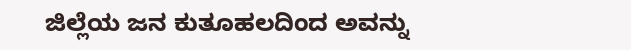ಜಿಲ್ಲೆಯ ಜನ ಕುತೂಹಲದಿಂದ ಅವನ್ನು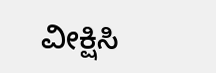ವೀಕ್ಷಿಸಿ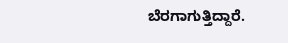ಬೆರಗಾಗುತ್ತಿದ್ದಾರೆ.